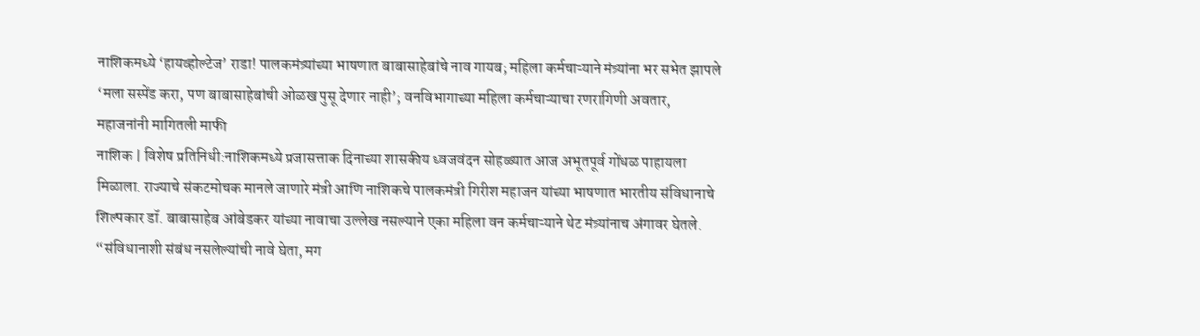नाशिकमध्ये ‘हायव्होल्टेज’ राडा! पालकमंत्र्यांच्या भाषणात बाबासाहेबांचे नाव गायब; महिला कर्मचाऱ्याने मंत्र्यांना भर सभेत झापले
‘मला सस्पेंड करा, पण बाबासाहेबांची ओळख पुसू देणार नाही’; वनविभागाच्या महिला कर्मचाऱ्याचा रणरागिणी अवतार, महाजनांनी मागितली माफी
नाशिक | विशेष प्रतिनिधी:नाशिकमध्ये प्रजासत्ताक दिनाच्या शासकीय ध्वजवंदन सोहळ्यात आज अभूतपूर्व गोंधळ पाहायला मिळाला. राज्याचे संकटमोचक मानले जाणारे मंत्री आणि नाशिकचे पालकमंत्री गिरीश महाजन यांच्या भाषणात भारतीय संविधानाचे शिल्पकार डॉ. बाबासाहेब आंबेडकर यांच्या नावाचा उल्लेख नसल्याने एका महिला वन कर्मचाऱ्याने थेट मंत्र्यांनाच अंगावर घेतले. “संविधानाशी संबंध नसलेल्यांची नावे घेता, मग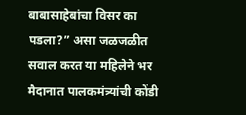बाबासाहेबांचा विसर का पडला?” असा जळजळीत सवाल करत या महिलेने भर मैदानात पालकमंत्र्यांची कोंडी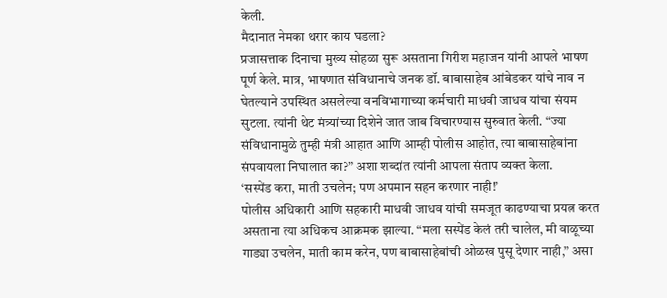केली.
मैदानात नेमका थरार काय घडला?
प्रजासत्ताक दिनाचा मुख्य सोहळा सुरू असताना गिरीश महाजन यांनी आपले भाषण पूर्ण केले. मात्र, भाषणात संविधानाचे जनक डॉ. बाबासाहेब आंबेडकर यांचे नाव न घेतल्याने उपस्थित असलेल्या वनविभागाच्या कर्मचारी माधवी जाधव यांचा संयम सुटला. त्यांनी थेट मंत्र्यांच्या दिशेने जात जाब विचारण्यास सुरुवात केली. “ज्या संविधानामुळे तुम्ही मंत्री आहात आणि आम्ही पोलीस आहोत, त्या बाबासाहेबांना संपवायला निघालात का?” अशा शब्दांत त्यांनी आपला संताप व्यक्त केला.
‘सस्पेंड करा, माती उचलेन; पण अपमान सहन करणार नाही!’
पोलीस अधिकारी आणि सहकारी माधवी जाधव यांची समजूत काढण्याचा प्रयत्न करत असताना त्या अधिकच आक्रमक झाल्या. “मला सस्पेंड केलं तरी चालेल, मी वाळूच्या गाड्या उचलेन, माती काम करेन, पण बाबासाहेबांची ओळख पुसू देणार नाही,” असा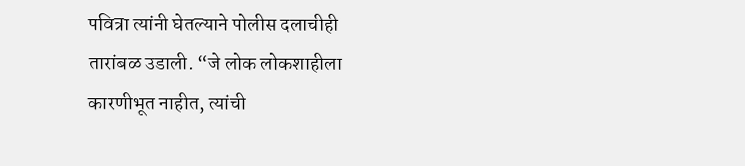पवित्रा त्यांनी घेतल्याने पोलीस दलाचीही तारांबळ उडाली. “जे लोक लोकशाहीला कारणीभूत नाहीत, त्यांची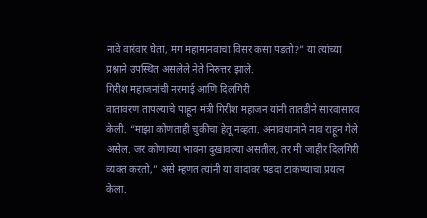नावे वारंवार घेता, मग महामानवाचा विसर कसा पडतो?” या त्यांच्या प्रश्नाने उपस्थित असलेले नेते निरुत्तर झाले.
गिरीश महाजनांची नरमाई आणि दिलगिरी
वातावरण तापल्याचे पाहून मंत्री गिरीश महाजन यांनी तातडीने सारवासारव केली. “माझा कोणताही चुकीचा हेतू नव्हता. अनावधानाने नाव राहून गेले असेल. जर कोणाच्या भावना दुखावल्या असतील, तर मी जाहीर दिलगिरी व्यक्त करतो,” असे म्हणत त्यांनी या वादावर पडदा टाकण्याचा प्रयत्न केला.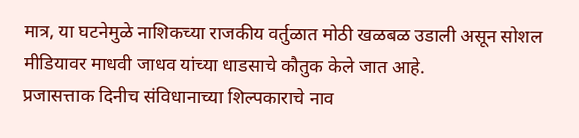मात्र, या घटनेमुळे नाशिकच्या राजकीय वर्तुळात मोठी खळबळ उडाली असून सोशल मीडियावर माधवी जाधव यांच्या धाडसाचे कौतुक केले जात आहे.
प्रजासत्ताक दिनीच संविधानाच्या शिल्पकाराचे नाव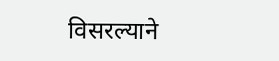विसरल्याने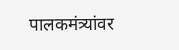पालकमंत्र्यांवर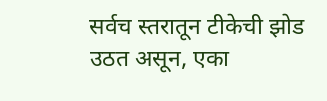सर्वच स्तरातून टीकेची झोड उठत असून, एका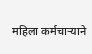महिला कर्मचाऱ्याने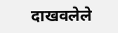दाखवलेले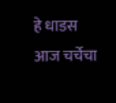हे धाडस आज चर्चेचा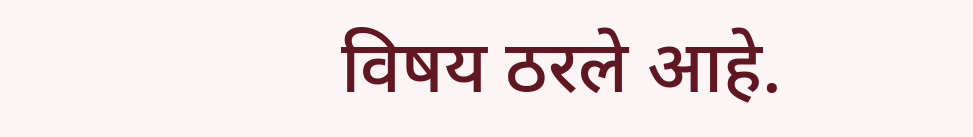विषय ठरले आहे.